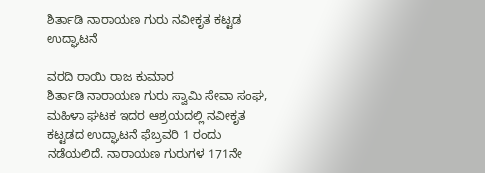ಶಿರ್ತಾಡಿ ನಾರಾಯಣ ಗುರು ನವೀಕೃತ ಕಟ್ಟಡ ಉದ್ಘಾಟನೆ

ವರದಿ ರಾಯಿ ರಾಜ ಕುಮಾರ
ಶಿರ್ತಾಡಿ ನಾರಾಯಣ ಗುರು ಸ್ವಾಮಿ ಸೇವಾ ಸಂಘ, ಮಹಿಳಾ ಘಟಕ ಇದರ ಆಶ್ರಯದಲ್ಲಿ ನವೀಕೃತ ಕಟ್ಟಡದ ಉದ್ಘಾಟನೆ ಫೆಬ್ರವರಿ 1 ರಂದು ನಡೆಯಲಿದೆ. ನಾರಾಯಣ ಗುರುಗಳ 171ನೇ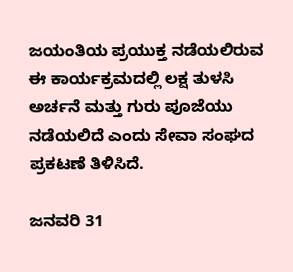ಜಯಂತಿಯ ಪ್ರಯುಕ್ತ ನಡೆಯಲಿರುವ ಈ ಕಾರ್ಯಕ್ರಮದಲ್ಲಿ ಲಕ್ಷ ತುಳಸಿ ಅರ್ಚನೆ ಮತ್ತು ಗುರು ಪೂಜೆಯು ನಡೆಯಲಿದೆ ಎಂದು ಸೇವಾ ಸಂಘದ ಪ್ರಕಟಣೆ ತಿಳಿಸಿದೆ.

ಜನವರಿ 31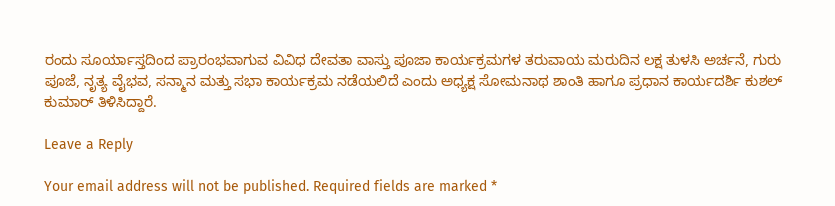ರಂದು ಸೂರ್ಯಾಸ್ತದಿಂದ ಪ್ರಾರಂಭವಾಗುವ ವಿವಿಧ ದೇವತಾ ವಾಸ್ತು ಪೂಜಾ ಕಾರ್ಯಕ್ರಮಗಳ ತರುವಾಯ ಮರುದಿನ ಲಕ್ಷ ತುಳಸಿ ಅರ್ಚನೆ, ಗುರು ಪೂಜೆ, ನೃತ್ಯ ವೈಭವ, ಸನ್ಮಾನ ಮತ್ತು ಸಭಾ ಕಾರ್ಯಕ್ರಮ ನಡೆಯಲಿದೆ ಎಂದು ಅಧ್ಯಕ್ಷ ಸೋಮನಾಥ ಶಾಂತಿ ಹಾಗೂ ಪ್ರಧಾನ ಕಾರ್ಯದರ್ಶಿ ಕುಶಲ್ ಕುಮಾರ್ ತಿಳಿಸಿದ್ದಾರೆ.

Leave a Reply

Your email address will not be published. Required fields are marked *